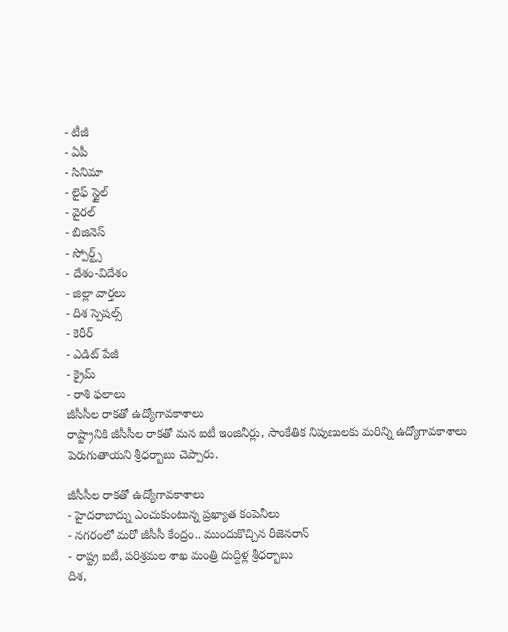- టీజీ
- ఏపీ
- సినిమా
- లైఫ్ స్టైల్
- వైరల్
- బిజినెస్
- స్పోర్ట్స్
- దేశం-విదేశం
- జిల్లా వార్తలు
- దిశ స్పెషల్స్
- కెరీర్
- ఎడిట్ పేజీ
- క్రైమ్
- రాశి ఫలాలు
జీసీసీల రాకతో ఉద్యోగావకాశాలు
రాష్ట్రానికి జీసీసీల రాకతో మన ఐటీ ఇంజినీర్లు, సాంకేతిక నిపుణులకు మరిన్ని ఉద్యోగావకాశాలు పెరుగుతాయని శ్రీధర్బాబు చెప్పారు.

జీసీసీల రాకతో ఉద్యోగావకాశాలు
- హైదరాబాద్ను ఎంచుకుంటున్న ప్రఖ్యాత కంపెనీలు
- నగరంలో మరో జీసీసీ కేంద్రం.. ముందుకొచ్చిన రీజెనరాన్
- రాష్ట్ర ఐటీ, పరిశ్రమల శాఖ మంత్రి దుద్దిళ్ల శ్రీధర్బాబు
దిశ,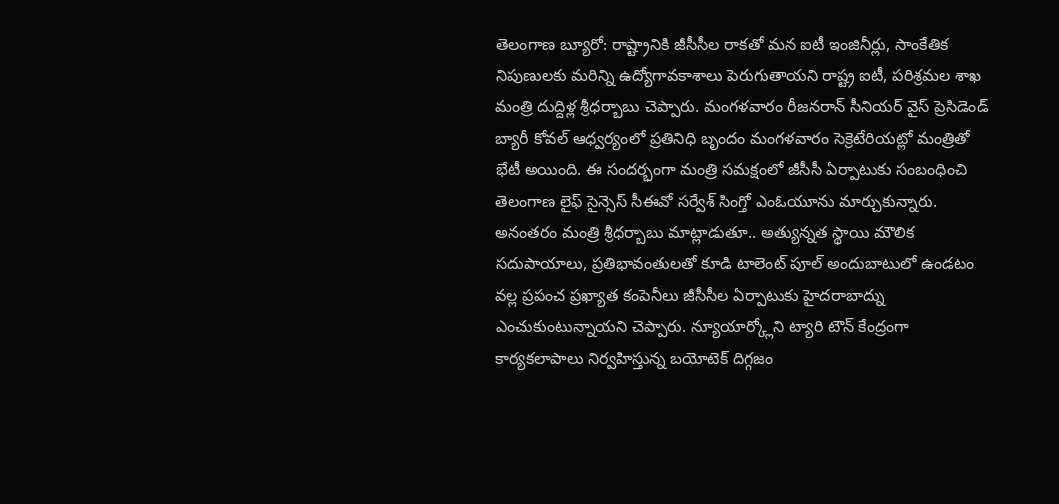తెలంగాణ బ్యూరో: రాష్ట్రానికి జీసీసీల రాకతో మన ఐటీ ఇంజినీర్లు, సాంకేతిక నిపుణులకు మరిన్ని ఉద్యోగావకాశాలు పెరుగుతాయని రాష్ట్ర ఐటీ, పరిశ్రమల శాఖ మంత్రి దుద్దిళ్ల శ్రీధర్బాబు చెప్పారు. మంగళవారం రీజనరాన్ సీనియర్ వైస్ ప్రెసిడెండ్ బ్యారీ కోవల్ ఆధ్వర్యంలో ప్రతినిధి బృందం మంగళవారం సెక్రెటేరియట్లో మంత్రితో భేటీ అయింది. ఈ సందర్భంగా మంత్రి సమక్షంలో జీసీసీ ఏర్పాటుకు సంబంధించి తెలంగాణ లైఫ్ సైన్సెస్ సీఈవో సర్వేశ్ సింగ్తో ఎంఓయూను మార్చుకున్నారు. అనంతరం మంత్రి శ్రీధర్బాబు మాట్లాడుతూ.. అత్యున్నత స్థాయి మౌలిక సదుపాయాలు, ప్రతిభావంతులతో కూడి టాలెంట్ పూల్ అందుబాటులో ఉండటం వల్ల ప్రపంచ ప్రఖ్యాత కంపెనీలు జీసీసీల ఏర్పాటుకు హైదరాబాద్ను ఎంచుకుంటున్నాయని చెప్పారు. న్యూయార్క్లోని ట్యారి టౌన్ కేంద్రంగా కార్యకలాపాలు నిర్వహిస్తున్న బయోటెక్ దిగ్గజం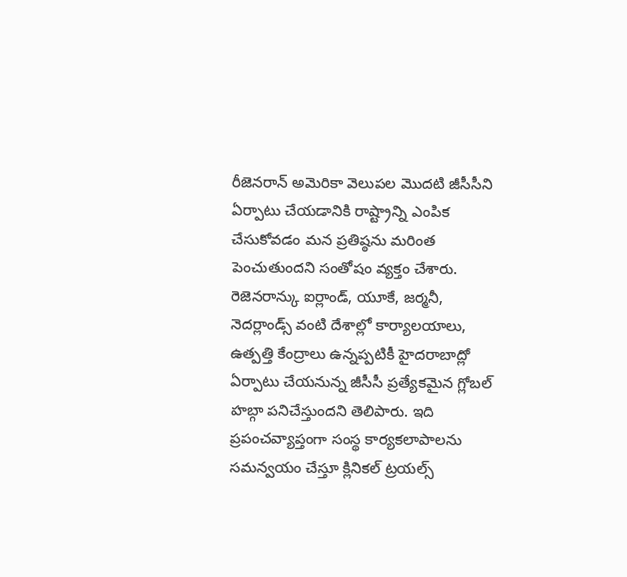రీజెనరాన్ అమెరికా వెలుపల మొదటి జీసీసీని ఏర్పాటు చేయడానికి రాష్ట్రాన్ని ఎంపిక చేసుకోవడం మన ప్రతిష్ఠను మరింత పెంచుతుందని సంతోషం వ్యక్తం చేశారు.
రెజెనరాన్కు ఐర్లాండ్, యూకే, జర్మనీ, నెదర్లాండ్స్ వంటి దేశాల్లో కార్యాలయాలు, ఉత్పత్తి కేంద్రాలు ఉన్నప్పటికీ హైదరాబాద్లో ఏర్పాటు చేయనున్న జీసీసీ ప్రత్యేకమైన గ్లోబల్ హబ్గా పనిచేస్తుందని తెలిపారు. ఇది ప్రపంచవ్యాప్తంగా సంస్థ కార్యకలాపాలను సమన్వయం చేస్తూ క్లినికల్ ట్రయల్స్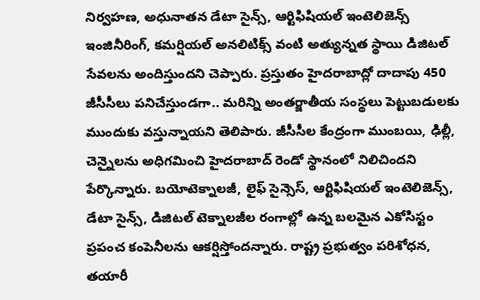నిర్వహణ, అధునాతన డేటా సైన్స్, ఆర్టిఫిషియల్ ఇంటెలిజెన్స్ ఇంజినీరింగ్, కమర్షియల్ అనలిటిక్స్ వంటి అత్యున్నత స్థాయి డిజిటల్ సేవలను అందిస్తుందని చెప్పారు. ప్రస్తుతం హైదరాబాద్లో దాదాపు 450 జీసీసీలు పనిచేస్తుండగా.. మరిన్ని అంతర్జాతీయ సంస్థలు పెట్టుబడులకు ముందుకు వస్తున్నాయని తెలిపారు. జీసీసీల కేంద్రంగా ముంబయి, ఢిల్లీ, చెన్నైలను అధిగమించి హైదరాబాద్ రెండో స్థానంలో నిలిచిందని పేర్కొన్నారు. బయోటెక్నాలజీ, లైఫ్ సైన్సెస్, ఆర్టిఫిషియల్ ఇంటెలిజెన్స్, డేటా సైన్స్, డిజిటల్ టెక్నాలజీల రంగాల్లో ఉన్న బలమైన ఎకోసిస్టం ప్రపంచ కంపెనీలను ఆకర్షిస్తోందన్నారు. రాష్ట్ర ప్రభుత్వం పరిశోధన, తయారీ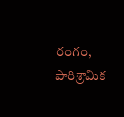రంగం, పారిశ్రామిక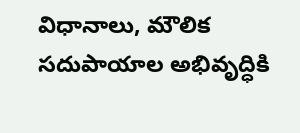విధానాలు, మౌలిక సదుపాయాల అభివృద్ధికి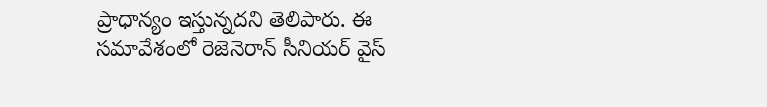ప్రాధాన్యం ఇస్తున్నదని తెలిపారు. ఈ సమావేశంలో రెజెనెరాన్ సీనియర్ వైస్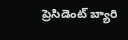ప్రెసిడెంట్ బ్యారి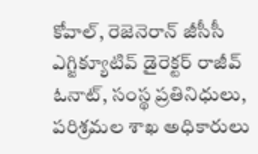కోవాల్, రెజెనెరాన్ జీసీసీ ఎగ్జిక్యూటివ్ డైరెక్టర్ రాజీవ్ ఓనాట్, సంస్థ ప్రతినిధులు, పరిశ్రమల శాఖ అధికారులు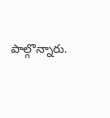పాల్గొన్నారు.